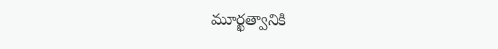మూర్ఖత్వానికి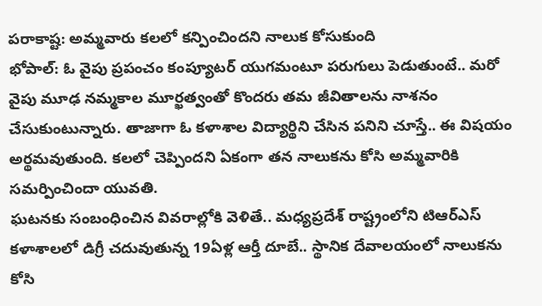పరాకాష్ట: అమ్మవారు కలలో కన్పించిందని నాలుక కోసుకుంది
భోపాల్: ఓ వైపు ప్రపంచం కంప్యూటర్ యుగమంటూ పరుగులు పెడుతుంటే.. మరో వైపు మూఢ నమ్మకాల మూర్ఖత్వంతో కొందరు తమ జీవితాలను నాశనం చేసుకుంటున్నారు. తాజాగా ఓ కళాశాల విద్యార్థిని చేసిన పనిని చూస్తే.. ఈ విషయం అర్థమవుతుంది. కలలో చెప్పిందని ఏకంగా తన నాలుకను కోసి అమ్మవారికి సమర్పించిందా యువతి.
ఘటనకు సంబంధించిన వివరాల్లోకి వెళితే.. మధ్యప్రదేశ్ రాష్ట్రంలోని టిఆర్ఎస్ కళాశాలలో డిగ్రీ చదువుతున్న 19ఏళ్ల ఆర్తీ దూబే.. స్థానిక దేవాలయంలో నాలుకను కోసి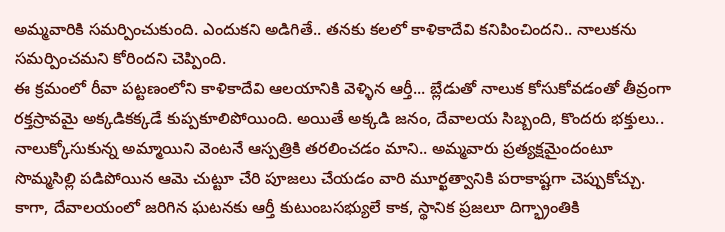అమ్మవారికి సమర్పించుకుంది. ఎందుకని అడిగితే.. తనకు కలలో కాళికాదేవి కనిపించిందని.. నాలుకను సమర్పించమని కోరిందని చెప్పింది.
ఈ క్రమంలో రీవా పట్టణంలోని కాళికాదేవి ఆలయానికి వెళ్ళిన ఆర్తీ... బ్లేడుతో నాలుక కోసుకోవడంతో తీవ్రంగా రక్తస్రావమై అక్కడికక్కడే కుప్పకూలిపోయింది. అయితే అక్కడి జనం, దేవాలయ సిబ్బంది, కొందరు భక్తులు.. నాలుక్కోసుకున్న అమ్మాయిని వెంటనే ఆస్పత్రికి తరలించడం మాని.. అమ్మవారు ప్రత్యక్షమైందంటూ సొమ్మసిల్లి పడిపోయిన ఆమె చుట్టూ చేరి పూజలు చేయడం వారి మూర్ఖత్వానికి పరాకాష్టగా చెప్పుకోచ్చు.
కాగా, దేవాలయంలో జరిగిన ఘటనకు ఆర్తీ కుటుంబసభ్యులే కాక, స్థానిక ప్రజలూ దిగ్భ్రాంతికి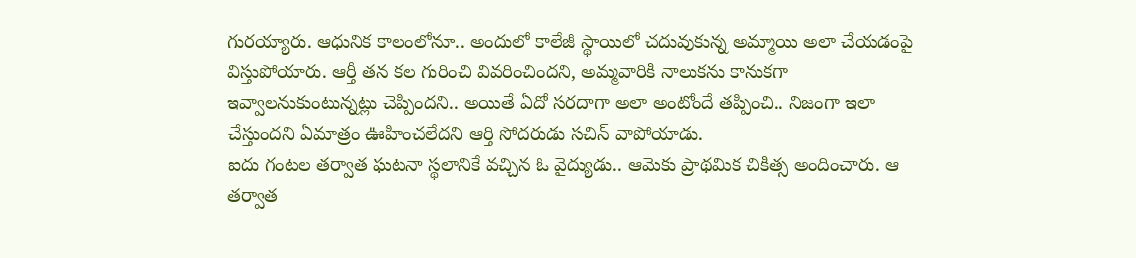గురయ్యారు. ఆధునిక కాలంలోనూ.. అందులో కాలేజీ స్థాయిలో చదువుకున్న అమ్మాయి అలా చేయడంపై విస్తుపోయారు. ఆర్తీ తన కల గురించి వివరించిందని, అమ్మవారికి నాలుకను కానుకగా ఇవ్వాలనుకుంటున్నట్లు చెప్పిందని.. అయితే ఏదో సరదాగా అలా అంటోందే తప్పించి.. నిజంగా ఇలా చేస్తుందని ఏమాత్రం ఊహించలేదని ఆర్తి సోదరుడు సచిన్ వాపోయాడు.
ఐదు గంటల తర్వాత ఘటనా స్థలానికే వచ్చిన ఓ వైద్యుడు.. ఆమెకు ప్రాథమిక చికిత్స అందించారు. ఆ తర్వాత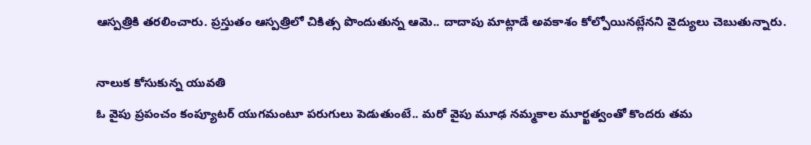ఆస్పత్రికి తరలించారు. ప్రస్తుతం ఆస్పత్రిలో చికిత్స పొందుతున్న ఆమె.. దాదాపు మాట్లాడే అవకాశం కోల్పోయినట్లేనని వైద్యులు చెబుతున్నారు.

నాలుక కోసుకున్న యువతి
ఓ వైపు ప్రపంచం కంప్యూటర్ యుగమంటూ పరుగులు పెడుతుంటే.. మరో వైపు మూఢ నమ్మకాల మూర్ఖత్వంతో కొందరు తమ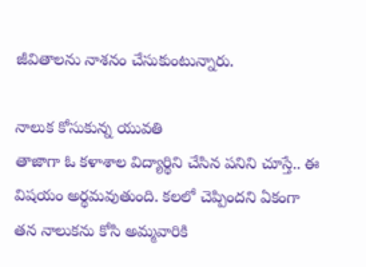జీవితాలను నాశనం చేసుకుంటున్నారు.

నాలుక కోసుకున్న యువతి
తాజాగా ఓ కళాశాల విద్యార్థిని చేసిన పనిని చూస్తే.. ఈ విషయం అర్థమవుతుంది. కలలో చెప్పిందని ఏకంగా తన నాలుకను కోసి అమ్మవారికి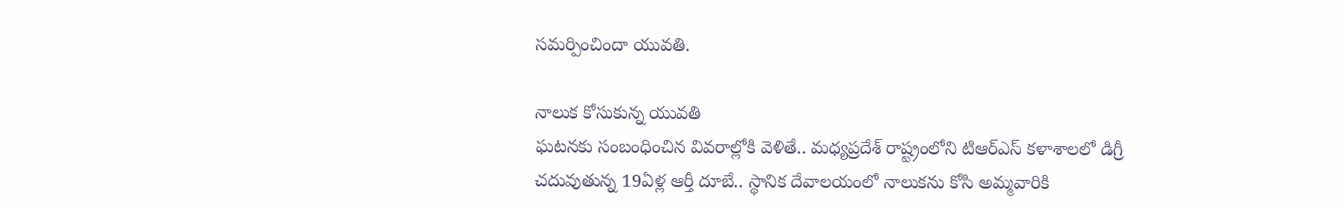సమర్పించిందా యువతి.

నాలుక కోసుకున్న యువతి
ఘటనకు సంబంధించిన వివరాల్లోకి వెళితే.. మధ్యప్రదేశ్ రాష్ట్రంలోని టిఆర్ఎస్ కళాశాలలో డిగ్రీ చదువుతున్న 19ఏళ్ల ఆర్తీ దూబే.. స్థానిక దేవాలయంలో నాలుకను కోసి అమ్మవారికి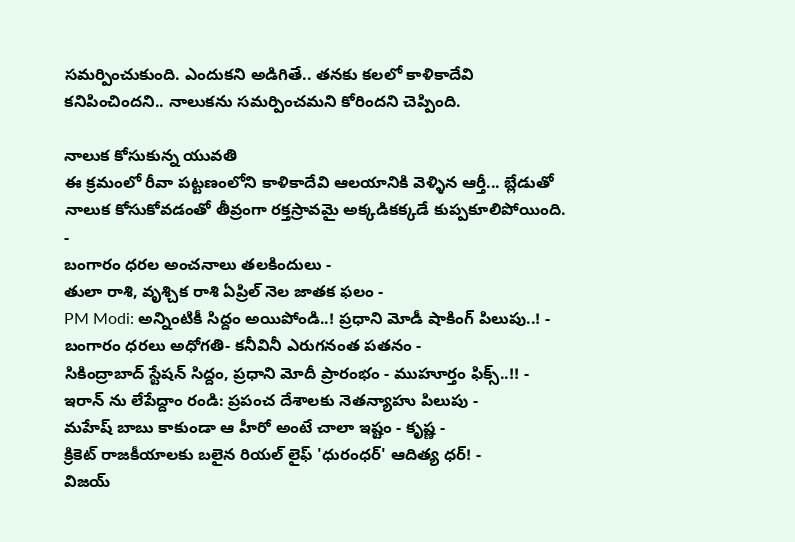సమర్పించుకుంది. ఎందుకని అడిగితే.. తనకు కలలో కాళికాదేవి కనిపించిందని.. నాలుకను సమర్పించమని కోరిందని చెప్పింది.

నాలుక కోసుకున్న యువతి
ఈ క్రమంలో రీవా పట్టణంలోని కాళికాదేవి ఆలయానికి వెళ్ళిన ఆర్తీ... బ్లేడుతో నాలుక కోసుకోవడంతో తీవ్రంగా రక్తస్రావమై అక్కడికక్కడే కుప్పకూలిపోయింది.
-
బంగారం ధరల అంచనాలు తలకిందులు -
తులా రాశి, వృశ్చిక రాశి ఏప్రిల్ నెల జాతక ఫలం -
PM Modi: అన్నింటికీ సిద్దం అయిపోండి..! ప్రధాని మోడీ షాకింగ్ పిలుపు..! -
బంగారం ధరలు అధోగతి- కనీవినీ ఎరుగనంత పతనం -
సికింద్రాబాద్ స్టేషన్ సిద్దం, ప్రధాని మోదీ ప్రారంభం - ముహూర్తం ఫిక్స్..!! -
ఇరాన్ ను లేపేద్దాం రండి: ప్రపంచ దేశాలకు నెతన్యాహు పిలుపు -
మహేష్ బాబు కాకుండా ఆ హీరో అంటే చాలా ఇష్టం - కృష్ణ -
క్రికెట్ రాజకీయాలకు బలైన రియల్ లైఫ్ 'ధురంధర్' ఆదిత్య ధర్! -
విజయ్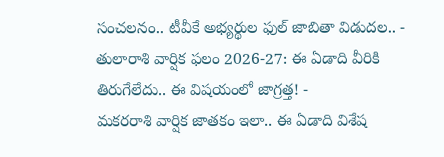సంచలనం.. టీవీకే అభ్యర్థుల ఫుల్ జాబితా విడుదల.. -
తులారాశి వార్షిక ఫలం 2026-27: ఈ ఏడాది వీరికి తిరుగేలేదు.. ఈ విషయంలో జాగ్రత్త! -
మకరరాశి వార్షిక జాతకం ఇలా.. ఈ ఏడాది విశేష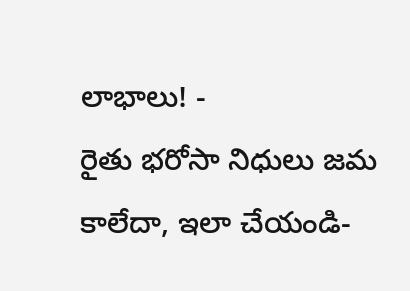లాభాలు! -
రైతు భరోసా నిధులు జమ కాలేదా, ఇలా చేయండి-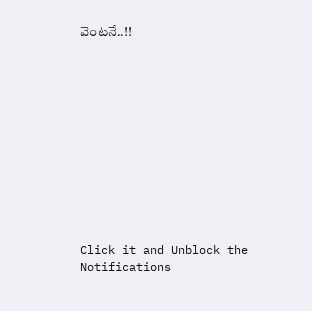వెంటనే..!!












Click it and Unblock the Notifications